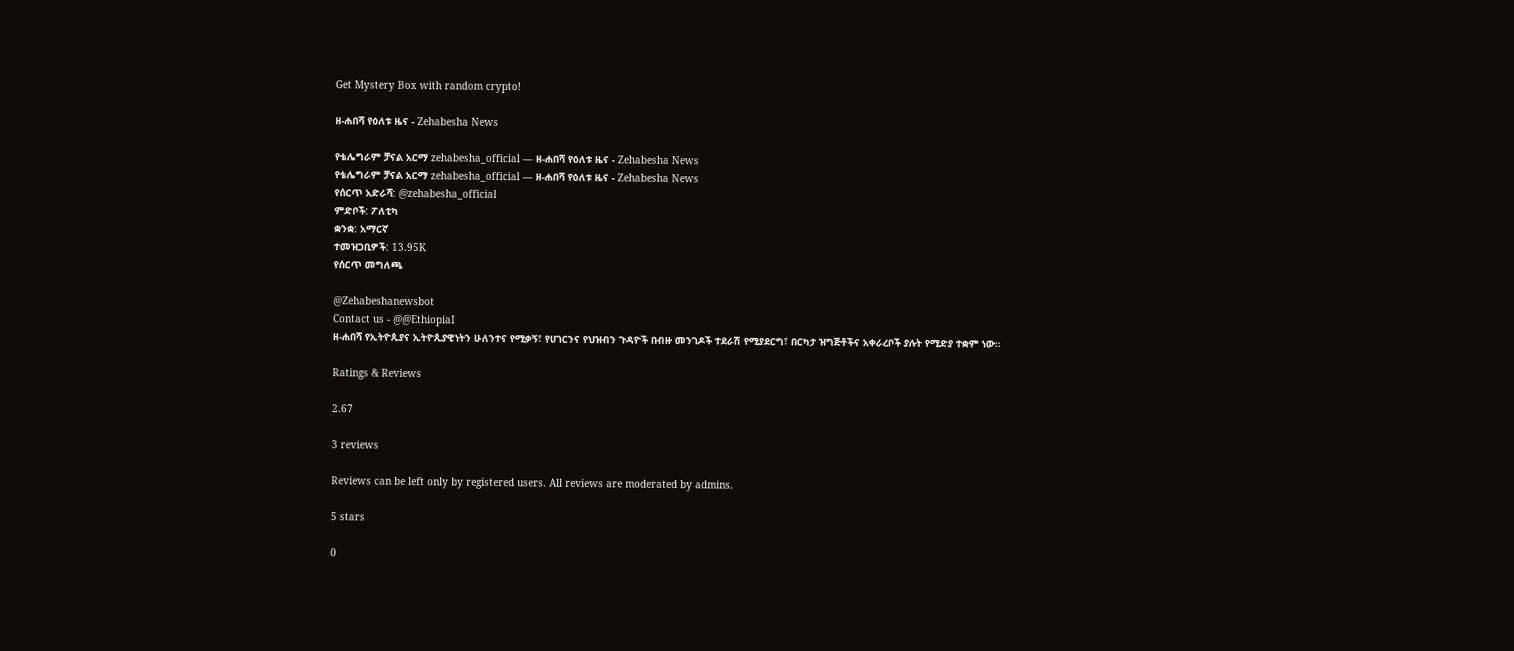Get Mystery Box with random crypto!

ዘ-ሐበሻ የዕለቱ ዜና - Zehabesha News

የቴሌግራም ቻናል አርማ zehabesha_official — ዘ-ሐበሻ የዕለቱ ዜና - Zehabesha News
የቴሌግራም ቻናል አርማ zehabesha_official — ዘ-ሐበሻ የዕለቱ ዜና - Zehabesha News
የሰርጥ አድራሻ: @zehabesha_official
ምድቦች: ፖለቲካ
ቋንቋ: አማርኛ
ተመዝጋቢዎች: 13.95K
የሰርጥ መግለጫ

@Zehabeshanewsbot
Contact us - @@EthiopiaI
ዘ-ሐበሻ የኢትዮጲያና ኢትዮጲያዊነትን ሁለንተና የሚቃኝ፣ የሀገርንና የህዝብን ጉዳዮች በብዙ መንገዶች ተደራሽ የሚያደርግ፣ በርካታ ዝግጅቶችና አቀራረቦች ያሉት የሚድያ ተቋም ነው።

Ratings & Reviews

2.67

3 reviews

Reviews can be left only by registered users. All reviews are moderated by admins.

5 stars

0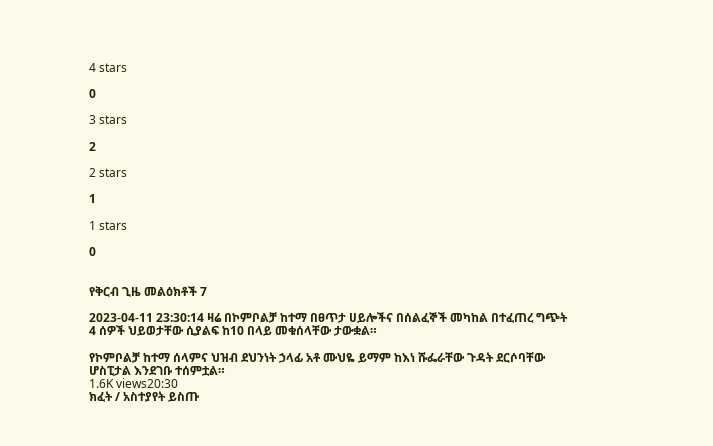4 stars

0

3 stars

2

2 stars

1

1 stars

0


የቅርብ ጊዜ መልዕክቶች 7

2023-04-11 23:30:14 ዛሬ በኮምቦልቻ ከተማ በፀጥታ ሀይሎችና በሰልፈኞች መካከል በተፈጠረ ግጭት 4 ሰዎች ህይወታቸው ሲያልፍ ከ10 በላይ መቁሰላቸው ታውቋል።

የኮምቦልቻ ከተማ ሰላምና ህዝብ ደህንነት ኃላፊ አቶ ሙህዬ ይማም ከእነ ሹፌራቸው ጉዳት ደርሶባቸው ሆስፒታል እንደገቡ ተሰምቷል።
1.6K views20:30
ክፈት / አስተያየት ይስጡ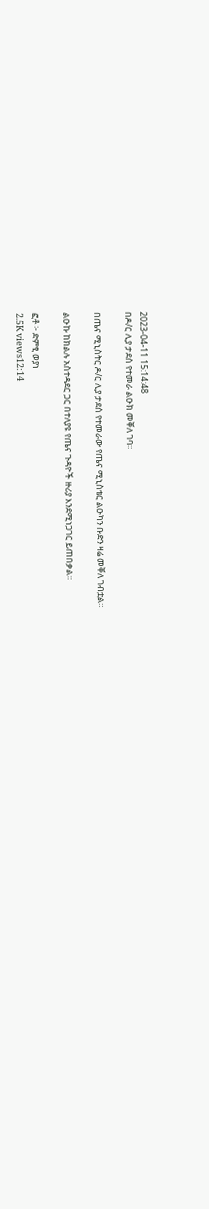2023-04-11 15:14:48
በዶ/ር ሊያ ታደሰ የተመራ ልዑክ መቐለ ገባ።

በጤና ሚኒስትር ዶ/ር ሊያ ታደሰ የተመራው የጤና ሚኒስቴር ልዑካን ቡድን ዛሬ መቐለ ገብቷል።

ልዑኩ ከክልሉ አስተዳደር ጋር በተለያዩ የጤና ጉዳዮች ዙሪያ እንደሚነጋገር ይጠበቃል።

ፎቶ ፦ ድምፂ ወያነ
2.5K views12:14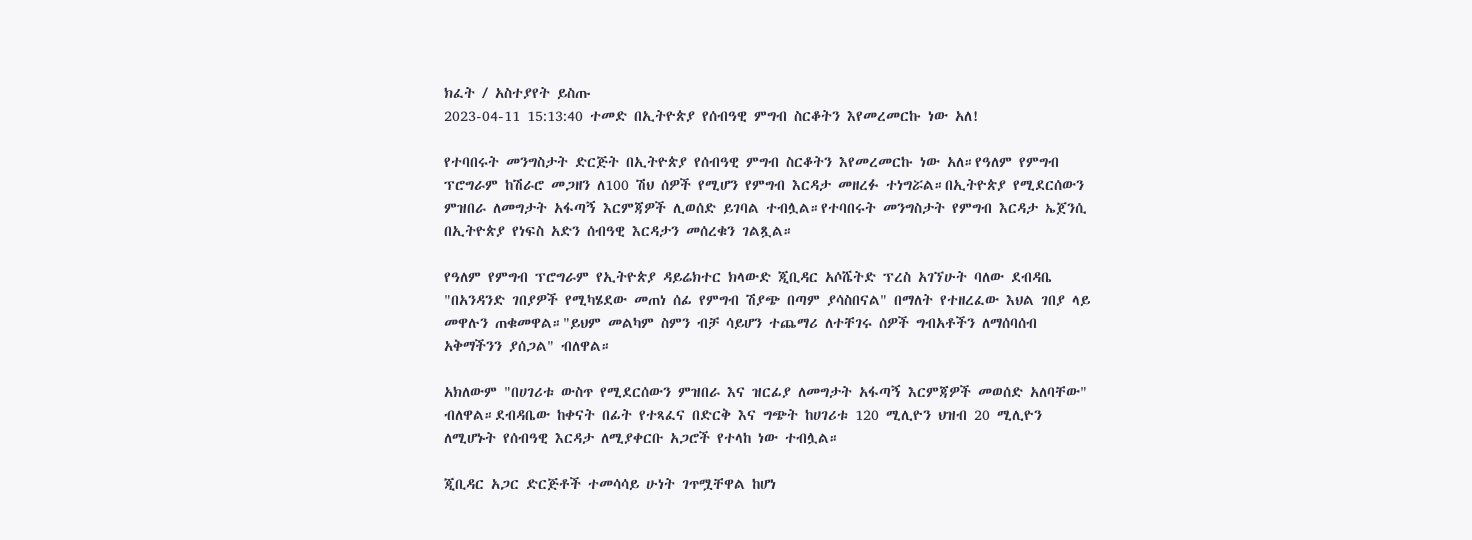ክፈት / አስተያየት ይስጡ
2023-04-11 15:13:40 ተመድ በኢትዮጵያ የሰብዓዊ ምግብ ስርቆትን እየመረመርኩ ነው አለ!

የተባበሩት መንግስታት ድርጅት በኢትዮጵያ የሰብዓዊ ምግብ ስርቆትን እየመረመርኩ ነው አለ።የዓለም የምግብ ፕሮግራም ከሽራሮ መጋዘን ለ100 ሽህ ሰዎች የሚሆን የምግብ እርዳታ መዘረፉ ተነግሯል።በኢትዮጵያ የሚደርሰውን ምዝበራ ለመግታት አፋጣኝ እርምጃዎች ሊወሰድ ይገባል ተብሏል።የተባበሩት መንግስታት የምግብ እርዳታ ኤጀንሲ በኢትዮጵያ የነፍስ አድን ሰብዓዊ እርዳታን መሰረቁን ገልጿል።

የዓለም የምግብ ፕሮግራም የኢትዮጵያ ዳይሬክተር ክላውድ ጂቢዳር አሶሼትድ ፕረስ አገኘሁት ባለው ደብዳቤ "በአንዳንድ ገበያዎች የሚካሄደው መጠነ ሰፊ የምግብ ሽያጭ በጣም ያሳስበናል" በማለት የተዘረፈው እህል ገበያ ላይ መዋሉን ጠቁመዋል።"ይህም መልካም ስምን ብቻ ሳይሆን ተጨማሪ ለተቸገሩ ሰዎች ግብአቶችን ለማሰባሰብ አቅማችንን ያሰጋል" ብለዋል።

አክለውም "በሀገሪቱ ውስጥ የሚደርሰውን ምዝበራ እና ዝርፊያ ለመግታት አፋጣኝ እርምጃዎች መወሰድ አለባቸው" ብለዋል።ደብዳቤው ከቀናት በፊት የተጻፈና በድርቅ እና ግጭት ከሀገሪቱ 120 ሚሊዮን ህዝብ 20 ሚሊዮን ለሚሆኑት የሰብዓዊ እርዳታ ለሚያቀርቡ አጋሮች የተላከ ነው ተብሏል።

ጂቢዳር አጋር ድርጅቶች ተመሳሳይ ሁነት ገጥሟቸዋል ከሆነ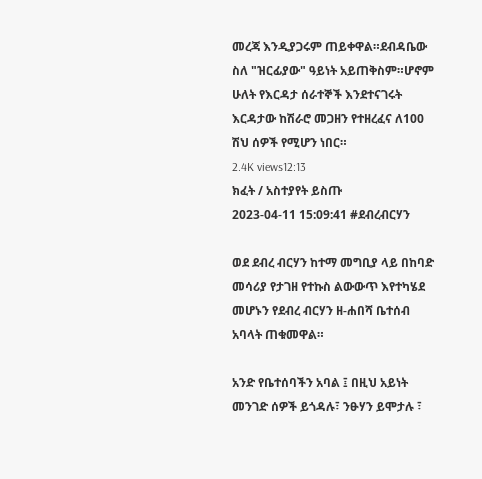መረጃ እንዲያጋሩም ጠይቀዋል።ደብዳቤው ስለ "ዝርፊያው" ዓይነት አይጠቅስም።ሆኖም ሁለት የእርዳታ ሰራተኞች እንደተናገሩት እርዳታው ከሽራሮ መጋዘን የተዘረፈና ለ100 ሽህ ሰዎች የሚሆን ነበር።
2.4K views12:13
ክፈት / አስተያየት ይስጡ
2023-04-11 15:09:41 #ደብረብርሃን

ወደ ደብረ ብርሃን ከተማ መግቢያ ላይ በከባድ መሳሪያ የታገዘ የተኩስ ልውውጥ እየተካሄደ መሆኑን የደብረ ብርሃን ዘ-ሐበሻ ቤተሰብ አባላት ጠቁመዋል።

አንድ የቤተሰባችን አባል ፤ በዚህ አይነት መንገድ ሰዎች ይጎዳሉ፣ ንፁሃን ይሞታሉ ፣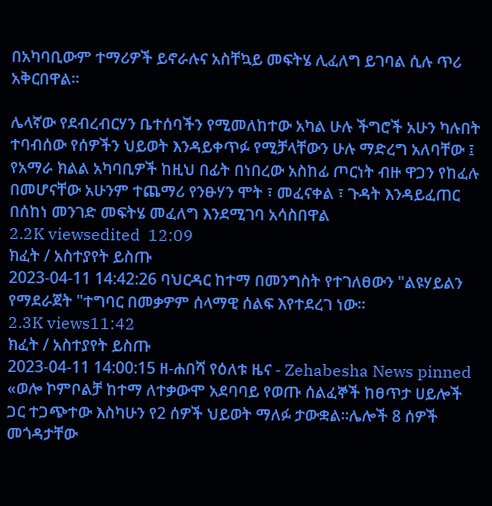በአካባቢውም ተማሪዎች ይኖራሉና አስቸኳይ መፍትሄ ሊፈለግ ይገባል ሲሉ ጥሪ አቅርበዋል።

ሌላኛው የደብረብርሃን ቤተሰባችን የሚመለከተው አካል ሁሉ ችግሮች አሁን ካሉበት ተባብሰው የሰዎችን ህይወት እንዳይቀጥፉ የሚቻላቸውን ሁሉ ማድረግ አለባቸው ፤ የአማራ ክልል አካባቢዎች ከዚህ በፊት በነበረው አስከፊ ጦርነት ብዙ ዋጋን የከፈሉ በመሆናቸው አሁንም ተጨማሪ የንፁሃን ሞት ፣ መፈናቀል ፣ ጉዳት እንዳይፈጠር በሰከነ መንገድ መፍትሄ መፈለግ እንደሚገባ አሳስበዋል
2.2K viewsedited  12:09
ክፈት / አስተያየት ይስጡ
2023-04-11 14:42:26 ባህርዳር ከተማ በመንግስት የተገለፀውን "ልዩሃይልን የማደራጀት "ተግባር በመቃዎም ሰላማዊ ሰልፍ እየተደረገ ነው።
2.3K views11:42
ክፈት / አስተያየት ይስጡ
2023-04-11 14:00:15 ዘ-ሐበሻ የዕለቱ ዜና - Zehabesha News pinned «ወሎ ኮምቦልቻ ከተማ ለተቃውሞ አደባባይ የወጡ ሰልፈኞች ከፀጥታ ሀይሎች ጋር ተጋጭተው እስካሁን የ2 ሰዎች ህይወት ማለፉ ታውቋል።ሌሎች 8 ሰዎች መጎዳታቸው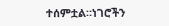ተሰምቷል።ነገሮችን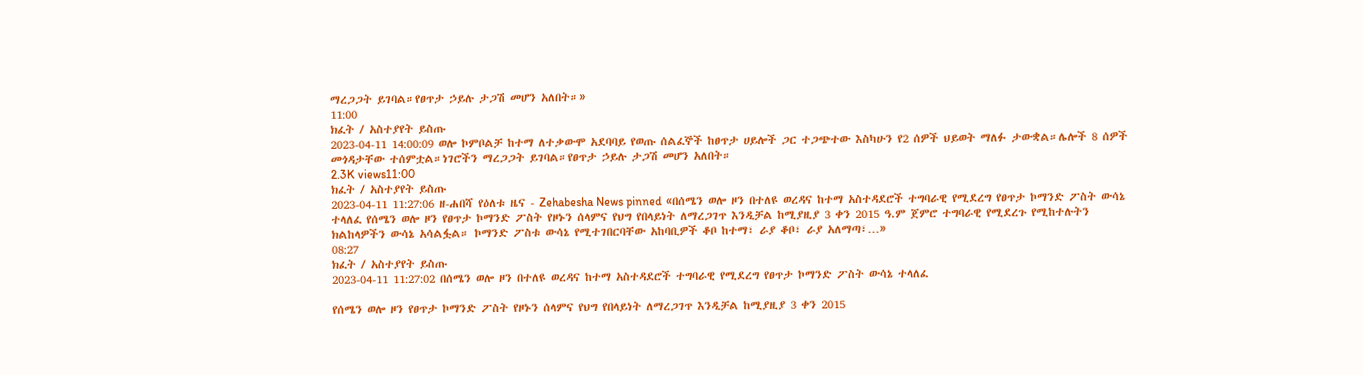ማረጋጋት ይገባል።የፀጥታ ኃይሉ ታጋሽ መሆን አለበት።»
11:00
ክፈት / አስተያየት ይስጡ
2023-04-11 14:00:09 ወሎ ኮምቦልቻ ከተማ ለተቃውሞ አደባባይ የወጡ ሰልፈኞች ከፀጥታ ሀይሎች ጋር ተጋጭተው እስካሁን የ2 ሰዎች ህይወት ማለፉ ታውቋል።ሌሎች 8 ሰዎች መጎዳታቸው ተሰምቷል።ነገሮችን ማረጋጋት ይገባል።የፀጥታ ኃይሉ ታጋሽ መሆን አለበት።
2.3K views11:00
ክፈት / አስተያየት ይስጡ
2023-04-11 11:27:06 ዘ-ሐበሻ የዕለቱ ዜና - Zehabesha News pinned «በሰሜን ወሎ ዞን በተለዩ ወረዳና ከተማ አስተዳደሮች ተግባራዊ የሚደረግ የፀጥታ ኮማንድ ፖስት ውሳኔ ተላለፈ የሰሜን ወሎ ዞን የፀጥታ ኮማንድ ፖስት የዞኑን ሰላምና የህግ የበላይነት ለማረጋገጥ እንዲቻል ከሚያዚያ 3 ቀን 2015 ዓ.ም ጀምሮ ተግባራዊ የሚደረጉ የሚከተሉትን ክልከላዎችን ውሳኔ አሳልፏል። ኮማንድ ፖስቱ ውሳኔ የሚተገበርባቸው አከባቢዎች ቆቦ ከተማ፣ ራያ ቆቦ፣ ራያ አለማጣ፣…»
08:27
ክፈት / አስተያየት ይስጡ
2023-04-11 11:27:02 በሰሜን ወሎ ዞን በተለዩ ወረዳና ከተማ አስተዳደሮች ተግባራዊ የሚደረግ የፀጥታ ኮማንድ ፖስት ውሳኔ ተላለፈ

የሰሜን ወሎ ዞን የፀጥታ ኮማንድ ፖስት የዞኑን ሰላምና የህግ የበላይነት ለማረጋገጥ እንዲቻል ከሚያዚያ 3 ቀን 2015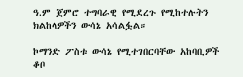ዓ.ም ጀምሮ ተግባራዊ የሚደረጉ የሚከተሉትን ክልከላዎችን ውሳኔ አሳልፏል።

ኮማንድ ፖስቱ ውሳኔ የሚተገበርባቸው አከባቢዎች ቆቦ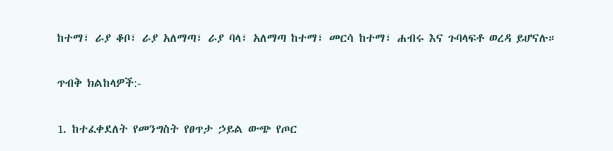ከተማ፣ ራያ ቆቦ፣ ራያ አለማጣ፣ ራያ ባላ፣ አለማጣ ከተማ፣ መርሳ ከተማ፣ ሐብሩ እና ጉባላፍቶ ወረዳ ይሆናሉ።

ጥብቅ ክልከላዎች:-

1. ከተፈቀደለት የመንግስት የፀጥታ ኃይል ውጭ የጦር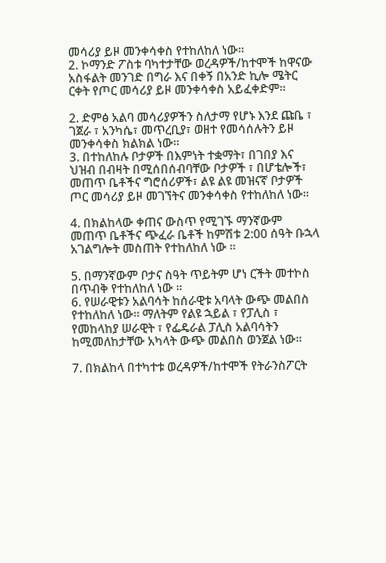መሳሪያ ይዞ መንቀሳቀስ የተከለከለ ነው።
2. ኮማንድ ፖስቱ ባካተታቸው ወረዳዎች/ከተሞች ከዋናው አስፋልት መንገድ በግራ እና በቀኝ በአንድ ኪሎ ሜትር ርቀት የጦር መሳሪያ ይዞ መንቀሳቀስ አይፈቀድም።

2. ድምፅ አልባ መሳሪያዎችን ስለታማ የሆኑ እንደ ጩቤ ፣ ገጀራ ፣ አንካሴ፣ መጥረቢያ፣ ወዘተ የመሳሰሉትን ይዞ መንቀሳቀስ ክልክል ነው።
3. በተከለከሉ ቦታዎች በእምነት ተቋማት፣ በገበያ እና ህዝብ በብዛት በሚሰበሰብባቸው ቦታዎች ፣ በሆቴሎች፣ መጠጥ ቤቶችና ግሮሰሪዎች፣ ልዩ ልዩ መዝናኛ ቦታዎች ጦር መሳሪያ ይዞ መገኘትና መንቀሳቀስ የተከለከለ ነው።

4. በክልከላው ቀጠና ውስጥ የሚገኙ ማንኛውም መጠጥ ቤቶችና ጭፈራ ቤቶች ከምሽቱ 2:00 ሰዓት ቡኋላ አገልግሎት መስጠት የተከለከለ ነው ።

5. በማንኛውም ቦታና ስዓት ጥይትም ሆነ ርችት መተኮስ በጥብቅ የተከለከለ ነው ።
6. የሠራዊቱን አልባሳት ከሰራዊቱ አባላት ውጭ መልበስ የተከለከለ ነው። ማለትም የልዩ ኋይል ፣ የፓሊስ ፣ የመከላከያ ሠራዊት ፣ የፌዴራል ፓሊስ አልባሳትን ከሚመለከታቸው አካላት ውጭ መልበስ ወንጀል ነው።

7. በክልከላ በተካተቱ ወረዳዎች/ከተሞች የትራንስፖርት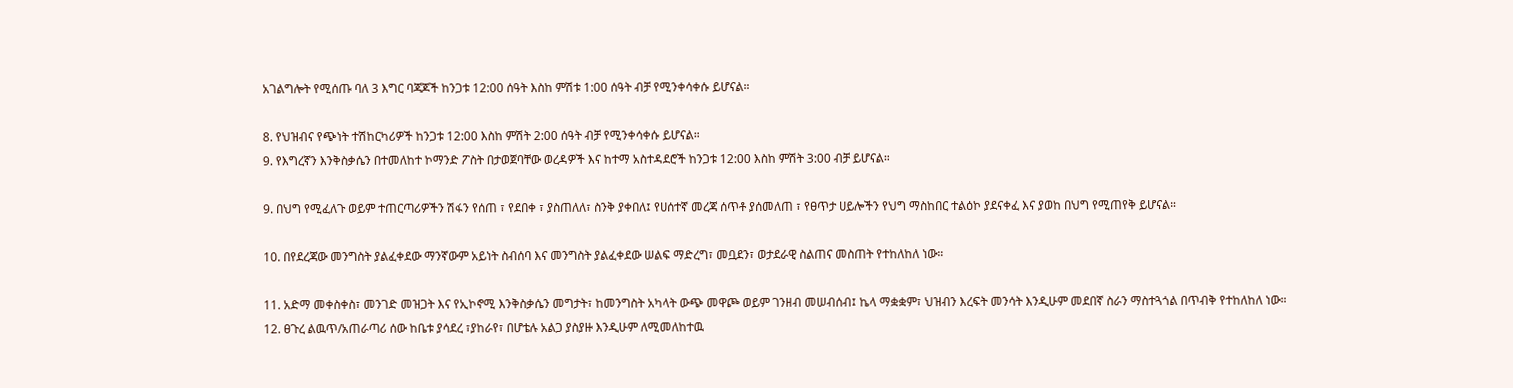አገልግሎት የሚሰጡ ባለ 3 እግር ባጃጆች ከንጋቱ 12:00 ሰዓት እስከ ምሽቱ 1:00 ሰዓት ብቻ የሚንቀሳቀሱ ይሆናል።

8. የህዝብና የጭነት ተሽከርካሪዎች ከንጋቱ 12:00 እስከ ምሽት 2:00 ሰዓት ብቻ የሚንቀሳቀሱ ይሆናል።
9. የእግረኛን እንቅስቃሴን በተመለከተ ኮማንድ ፖስት በታወጀባቸው ወረዳዎች እና ከተማ አስተዳደሮች ከንጋቱ 12:00 እስከ ምሽት 3:00 ብቻ ይሆናል።

9. በህግ የሚፈለጉ ወይም ተጠርጣሪዎችን ሽፋን የሰጠ ፣ የደበቀ ፣ ያስጠለለ፣ ስንቅ ያቀበለ፤ የሀሰተኛ መረጃ ሰጥቶ ያሰመለጠ ፣ የፀጥታ ሀይሎችን የህግ ማስከበር ተልዕኮ ያደናቀፈ እና ያወከ በህግ የሚጠየቅ ይሆናል።

10. በየደረጃው መንግስት ያልፈቀደው ማንኛውም አይነት ስብሰባ እና መንግስት ያልፈቀደው ሠልፍ ማድረግ፣ መቧደን፣ ወታደራዊ ስልጠና መስጠት የተከለከለ ነው።

11. አድማ መቀስቀስ፣ መንገድ መዝጋት እና የኢኮኖሚ እንቅስቃሴን መግታት፣ ከመንግስት አካላት ውጭ መዋጮ ወይም ገንዘብ መሠብሰብ፤ ኬላ ማቋቋም፣ ህዝብን እረፍት መንሳት እንዲሁም መደበኛ ስራን ማስተጓጎል በጥብቅ የተከለከለ ነው።
12. ፀጉረ ልዉጥ/አጠራጣሪ ሰው ከቤቱ ያሳደረ ፣ያከራየ፣ በሆቴሉ አልጋ ያስያዙ እንዲሁም ለሚመለከተዉ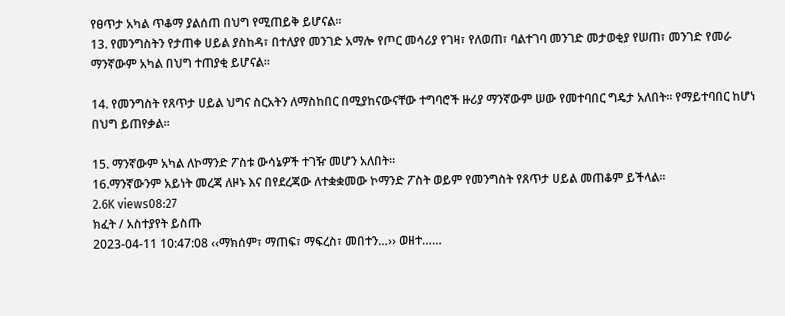የፀጥታ አካል ጥቆማ ያልሰጠ በህግ የሚጠይቅ ይሆናል።
13. የመንግስትን የታጠቀ ሀይል ያስከዳ፣ በተለያየ መንገድ አማሎ የጦር መሳሪያ የገዛ፣ የለወጠ፣ ባልተገባ መንገድ መታወቂያ የሠጠ፣ መንገድ የመራ ማንኛውም አካል በህግ ተጠያቂ ይሆናል።

14. የመንግስት የጸጥታ ሀይል ህግና ስርአትን ለማስከበር በሚያከናውናቸው ተግባሮች ዙሪያ ማንኛውም ሠው የመተባበር ግዴታ አለበት። የማይተባበር ከሆነ በህግ ይጠየቃል።

15. ማንኛውም አካል ለኮማንድ ፖስቱ ውሳኔዎች ተገዥ መሆን አለበት።
16.ማንኛውንም አይነት መረጃ ለዞኑ እና በየደረጃው ለተቋቋመው ኮማንድ ፖስት ወይም የመንግስት የጸጥታ ሀይል መጠቆም ይችላል።
2.6K views08:27
ክፈት / አስተያየት ይስጡ
2023-04-11 10:47:08 ‹‹ማክሰም፣ ማጠፍ፣ ማፍረስ፣ መበተን…›› ወዘተ……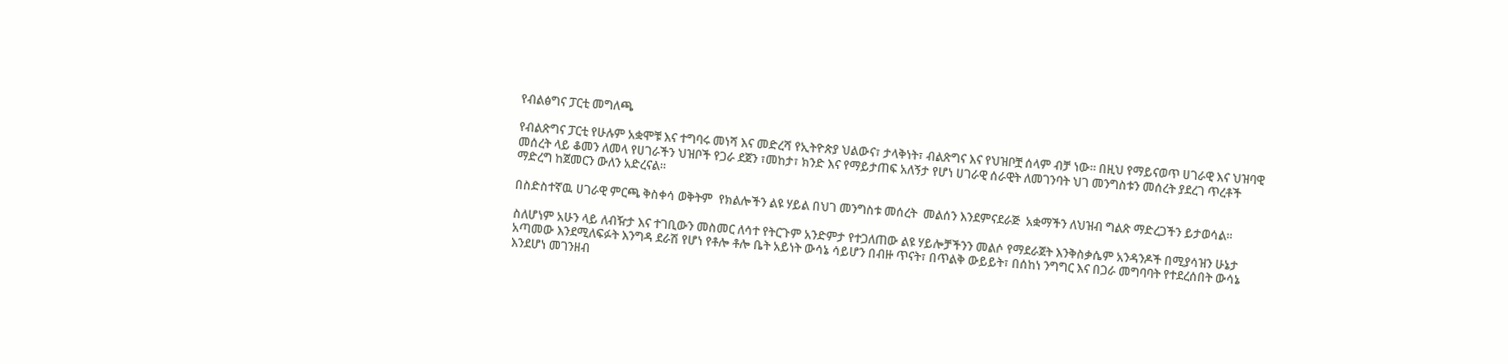የብልፅግና ፓርቲ መግለጫ

የብልጽግና ፓርቲ የሁሉም አቋሞቹ እና ተግባሩ መነሻ እና መድረሻ የኢትዮጵያ ህልውና፣ ታላቅነት፣ ብልጽግና እና የህዝቦቿ ሰላም ብቻ ነው፡፡ በዚህ የማይናወጥ ሀገራዊ እና ህዝባዊ መሰረት ላይ ቆመን ለመላ የሀገራችን ህዝቦች የጋራ ደጀን ፣መከታ፣ ክንድ እና የማይታጠፍ አለኝታ የሆነ ሀገራዊ ሰራዊት ለመገንባት ህገ መንግስቱን መሰረት ያደረገ ጥረቶች ማድረግ ከጀመርን ውለን አድረናል፡፡

በስድስተኛዉ ሀገራዊ ምርጫ ቅስቀሳ ወቅትም  የክልሎችን ልዩ ሃይል በህገ መንግስቱ መሰረት  መልሰን እንደምናደራጅ  አቋማችን ለህዝብ ግልጽ ማድረጋችን ይታወሳል፡፡

ስለሆነም አሁን ላይ ለብዥታ እና ተገቢውን መስመር ለሳተ የትርጉም አንድምታ የተጋለጠው ልዩ ሃይሎቻችንን መልሶ የማደራጀት እንቅስቃሴም አንዳንዶች በሚያሳዝን ሁኔታ አጣመው እንደሚለፍፉት እንግዳ ደራሽ የሆነ የቶሎ ቶሎ ቤት አይነት ውሳኔ ሳይሆን በብዙ ጥናት፣ በጥልቅ ውይይት፣ በሰከነ ንግግር እና በጋራ መግባባት የተደረሰበት ውሳኔ እንደሆነ መገንዘብ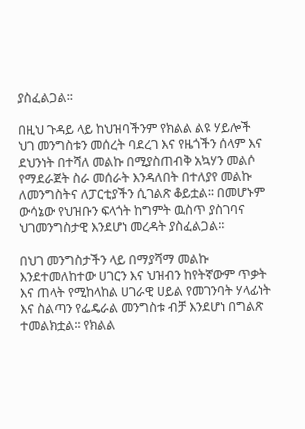ያስፈልጋል፡፡

በዚህ ጉዳይ ላይ ከህዝባችንም የክልል ልዩ ሃይሎች ህገ መንግስቱን መሰረት ባደረገ እና የዜጎችን ሰላም እና ደህንነት በተሻለ መልኩ በሚያስጠብቅ አኳሃን መልሶ የማደራጀት ስራ መሰራት እንዳለበት በተለያየ መልኩ ለመንግስትና ለፓርቲያችን ሲገልጽ ቆይቷል፡፡ በመሆኑም ውሳኔው የህዝቡን ፍላጎት ከግምት ዉስጥ ያስገባና ህገመንግስታዊ እንደሆነ መረዳት ያስፈልጋል፡፡

በህገ መንግስታችን ላይ በማያሻማ መልኩ እንደተመለከተው ሀገርን እና ህዝብን ከየትኛውም ጥቃት እና ጠላት የሚከላከል ሀገራዊ ሀይል የመገንባት ሃላፊነት እና ስልጣን የፌዴራል መንግስቱ ብቻ እንደሆነ በግልጽ ተመልክቷል፡፡ የክልል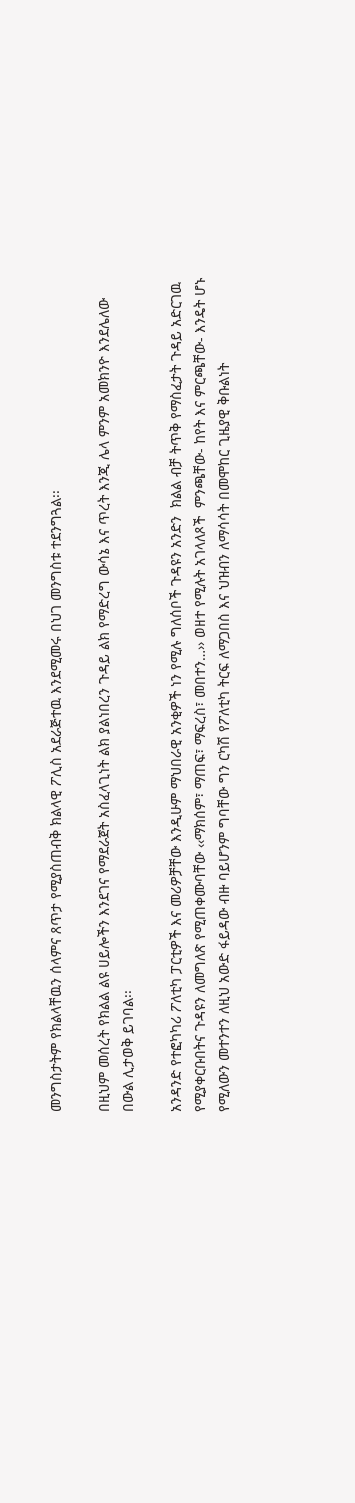መንግስታትም የክልላቸዉን ሰላምና ጸጥታ የሚያስጠብቅ ክልላዊ ፖሊስ አደራጅተዉ እንደሚመሩ በህገ መንግስቱ ተደንግጓል፡፡

በዚህም መሰረት የክልል ልዩ ሀይሎችን እንደገና የማደራጀት አስፈላጊነት ልክ ያልነበረን ጉዳይ ልክ የማድረግ ውሳኔ እና ጥረት እንጂ ሌላ ምንም አመክንዮ እንደሌለው በውል ሊታወቅ ይገባል፡፡

አንዳንድ የተፎካካሪ ፖለቲካ ፓርቲዎች እና መሪዎቻቸው እንዲሁም ማህበራዊ አንቂዎች ነን የሚሉ ግለሰቦች ጉዳዩን አንድን  ክልል ብቻ ትጥቅ የማስፈታት ጉዳይ አድርገዉ የሚያቀርቡበትና ጉዳዩን ለመግለጽ የሚጠቀሙባቸው ‹‹ማክሰም፣ ማጠፍ፣ ማፍረስ፣ መበተን…›› ወዘተ የሚሉት አገላለጾች  ምንጫቸው- ከየት እና ምርጫቸው- እንዴት ሆኑ የሚለውን መተንተን ለዚህ አውድ ፋይዳው ብዙ ባይሆንም ግባቸው ግን ርካሽ የፖለቲካ ትርፍ ለማጋበስ እና ህዝብን ለማሳሳት በመሞከር ጊዜያዊ ቅቡልነት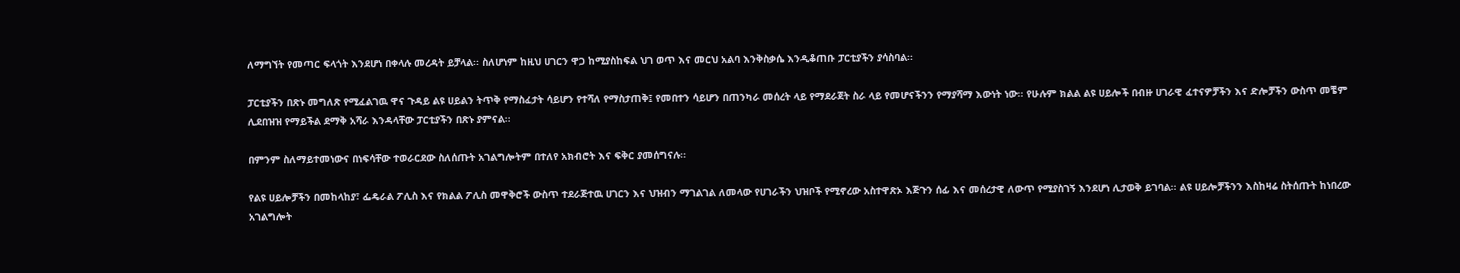ለማግኘት የመጣር ፍላጎት እንደሆነ በቀላሉ መረዳት ይቻላል፡፡ ስለሆነም ከዚህ ሀገርን ዋጋ ከሚያስከፍል ህገ ወጥ እና መርህ አልባ እንቅስቃሴ እንዲቆጠቡ ፓርቲያችን ያሳስባል፡፡

ፓርቲያችን በጽኑ መግለጽ የሚፈልገዉ ዋና ጉዳይ ልዩ ሀይልን ትጥቅ የማስፈታት ሳይሆን የተሻለ የማስታጠቅ፤ የመበተን ሳይሆን በጠንካራ መሰረት ላይ የማደራጀት ስራ ላይ የመሆናችንን የማያሻማ እውነት ነው፡፡ የሁሉም ክልል ልዩ ሀይሎች በብዙ ሀገራዊ ፈተናዎቻችን እና ድሎቻችን ውስጥ መቼም ሊደበዝዝ የማይችል ደማቅ አሻራ እንዳላቸው ፓርቲያችን በጽኑ ያምናል፡፡

በምንም ስለማይተመነውና በነፍሳቸው ተወራርደው ስለሰጡት አገልግሎትም በተለየ አክብሮት እና ፍቅር ያመሰግናሉ፡፡

የልዩ ሀይሎቻችን በመከላከያ፣ ፌዴራል ፖሊስ እና የክልል ፖሊስ መዋቅሮች ውስጥ ተደራጅተዉ ሀገርን እና ህዝብን ማገልገል ለመላው የሀገራችን ህዝቦች የሚኖረው አስተዋጽኦ እጅጉን ሰፊ እና መሰረታዊ ለውጥ የሚያስገኝ እንደሆነ ሊታወቅ ይገባል፡፡ ልዩ ሀይሎቻችንን እስከዛሬ ስትሰጡት ከነበረው አገልግሎት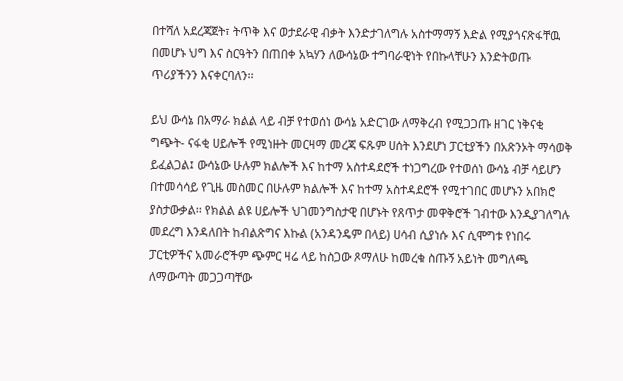በተሻለ አደረጃጀት፣ ትጥቅ እና ወታደራዊ ብቃት እንድታገለግሉ አስተማማኝ እድል የሚያጎናጽፋቸዉ በመሆኑ ህግ እና ስርዓትን በጠበቀ አኳሃን ለውሳኔው ተግባራዊነት የበኩላቸሁን እንድትወጡ ጥሪያችንን እናቀርባለን፡፡

ይህ ውሳኔ በአማራ ክልል ላይ ብቻ የተወሰነ ውሳኔ አድርገው ለማቅረብ የሚጋጋጡ ዘገር ነቅናቂ ግጭት- ናፋቂ ሀይሎች የሚነዙት መርዛማ መረጃ ፍጹም ሀሰት እንደሆነ ፓርቲያችን በአጽንኦት ማሳወቅ ይፈልጋል፤ ውሳኔው ሁሉም ክልሎች እና ከተማ አስተዳደሮች ተነጋግረው የተወሰነ ውሳኔ ብቻ ሳይሆን በተመሳሳይ የጊዜ መስመር በሁሉም ክልሎች እና ከተማ አስተዳደሮች የሚተገበር መሆኑን አበክሮ ያስታውቃል፡፡ የክልል ልዩ ሀይሎች ህገመንግስታዊ በሆኑት የጸጥታ መዋቅሮች ገብተው እንዲያገለግሉ መደረግ እንዳለበት ከብልጽግና እኩል (አንዳንዴም በላይ) ሀሳብ ሲያነሱ እና ሲሞግቱ የነበሩ ፓርቲዎችና አመራሮችም ጭምር ዛሬ ላይ ከስጋው ጾማለሁ ከመረቁ ስጡኝ አይነት መግለጫ ለማውጣት መጋጋጣቸው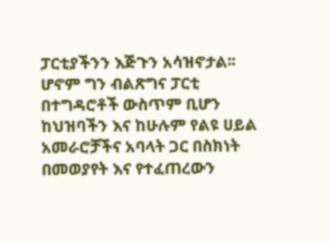ፓርቲያችንን እጅጉን አሳዝኖታል፡፡ ሆኖም ግን ብልጽግና ፓርቲ በተግዳሮቶች ውስጥም ቢሆን ከህዝባችን እና ከሁሉም የልዩ ሀይል አመራሮቻችና አባላት ጋር በስክነት በመወያየት እና የተፈጠረውን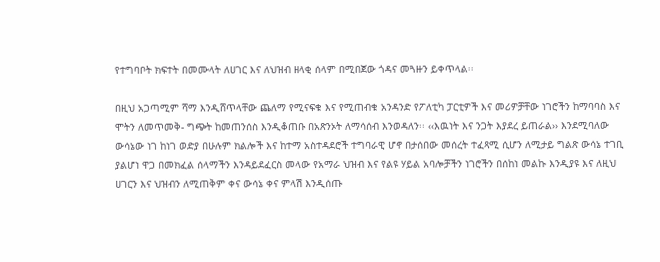የተግባቦት ክፍተት በመሙላት ለሀገር እና ለህዝብ ዘላቂ ሰላም በሚበጀው ጎዳና መጓዙን ይቀጥላል፡፡

በዚህ አጋጣሚም ሻማ እንዲሸጥላቸው ጨለማ የሚናፍቁ እና የሚጠብቁ አንዳንድ የፖለቲካ ፓርቲዎች እና መሪዎቻቸው ነገሮችን ከማባባስ እና ሞትን ለመጥመቅ- ግጭት ከመጠንሰስ እንዲቆጠቡ በአጽንኦት ለማሳሰብ እንወዳለን፡፡ ‹‹እዉነት እና ንጋት እያደረ ይጠራል›› እንደሚባለው ውሳኔው ነገ ከነገ ወድያ በሁሉም ክልሎች እና ከተማ አስተዳደሮች ተግባራዊ ሆኖ በታሰበው መሰረት ተፈጻሚ ሲሆን ለሚታይ ግልጽ ውሳኔ ተገቢ ያልሆነ ዋጋ በመክፈል ሰላማችን እንዳይደፈርስ መላው የአማራ ህዝብ እና የልዩ ሃይል አባሎቻችን ነገሮችን በሰከነ መልኩ እንዲያዩ እና ለዚህ ሀገርን እና ህዝብን ለሚጠቅም ቀና ውሳኔ ቀና ምላሽ እንዲሰጡ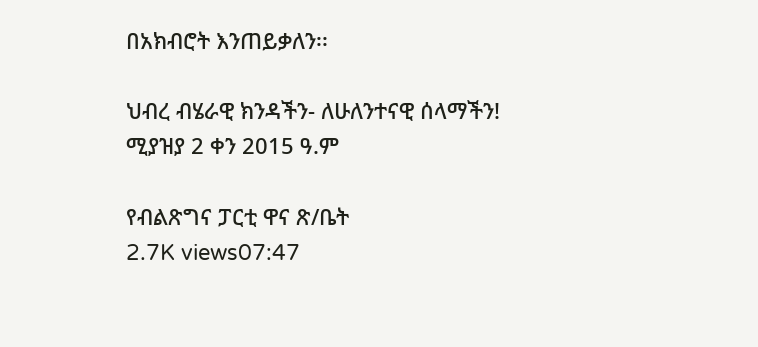በአክብሮት እንጠይቃለን፡፡

ህብረ ብሄራዊ ክንዳችን- ለሁለንተናዊ ሰላማችን!
ሚያዝያ 2 ቀን 2015 ዓ.ም

የብልጽግና ፓርቲ ዋና ጽ/ቤት
2.7K views07:47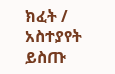ክፈት / አስተያየት ይስጡ